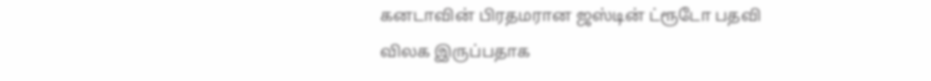கனடாவின் பிரதமரான ஜஸ்டின் ட்ரூடோ பதவி விலக இருப்பதாக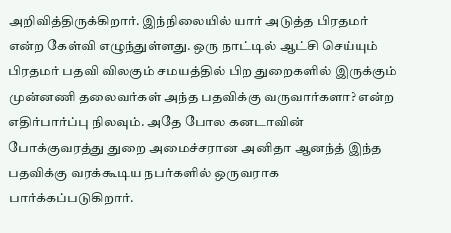அறிவித்திருக்கிறார். இந்நிலையில் யார் அடுத்த பிரதமர் என்ற கேள்வி எழுந்துள்ளது. ஒரு நாட்டில் ஆட்சி செய்யும் பிரதமர் பதவி விலகும் சமயத்தில் பிற துறைகளில் இருக்கும் முன்னணி தலைவர்கள் அந்த பதவிக்கு வருவார்களா? என்ற எதிர்பார்ப்பு நிலவும். அதே போல கனடாவின் போக்குவரத்து துறை அமைச்சரான அனிதா ஆனந்த் இந்த பதவிக்கு வரக்கூடிய நபர்களில் ஒருவராக பார்க்கப்படுகிறார்.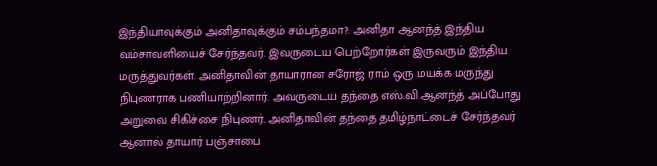இந்தியாவுக்கும் அனிதாவுக்கும் சம்பந்தமா?: அனிதா ஆனந்த் இந்திய வம்சாவளியைச் சேர்ந்தவர். இவருடைய பெற்றோர்கள் இருவரும் இந்திய மருத்துவர்கள். அனிதாவின் தாயாரான சரோஜ் ராம் ஒரு மயக்க மருந்து நிபுணராக பணியாற்றினார். அவருடைய தந்தை எஸ்.வி.ஆனந்த் அப்போது அறுவை சிகிச்சை நிபுணர். அனிதாவின் தந்தை தமிழ்நாட்டைச் சேர்ந்தவர் ஆனால் தாயார் பஞ்சாபை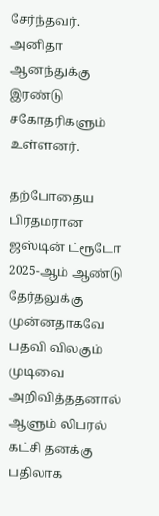சேர்ந்தவர். அனிதா ஆனந்துக்கு இரண்டு சகோதரிகளும் உள்ளனர்.

தற்போதைய பிரதமரான ஜஸ்டின் ட்ரூடோ 2025-ஆம் ஆண்டு தேர்தலுக்கு முன்னதாகவே பதவி விலகும் முடிவை அறிவித்ததனால் ஆளும் லிபரல் கட்சி தனக்கு பதிலாக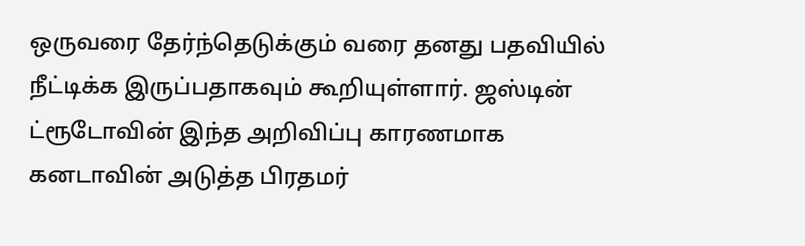ஒருவரை தேர்ந்தெடுக்கும் வரை தனது பதவியில் நீட்டிக்க இருப்பதாகவும் கூறியுள்ளார். ஜஸ்டின் ட்ரூடோவின் இந்த அறிவிப்பு காரணமாக கனடாவின் அடுத்த பிரதமர்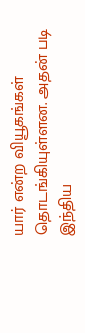யார் என்ற வியூகங்கள் தொடங்கியுள்ளன. அதன் படி இந்திய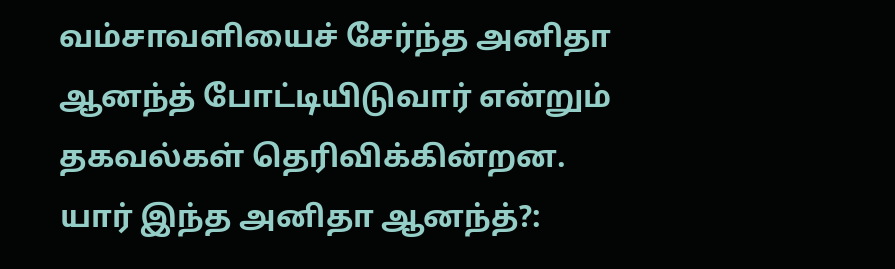வம்சாவளியைச் சேர்ந்த அனிதா ஆனந்த் போட்டியிடுவார் என்றும் தகவல்கள் தெரிவிக்கின்றன.
யார் இந்த அனிதா ஆனந்த்?: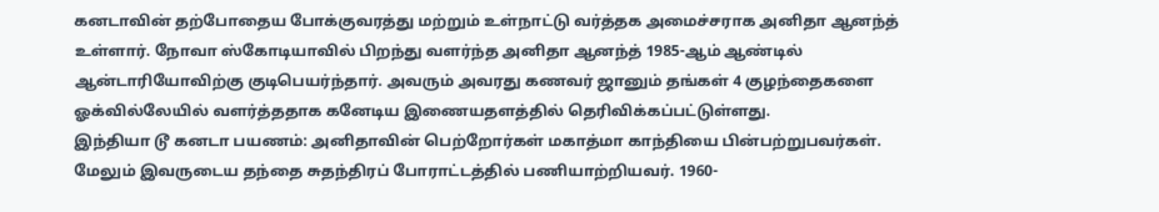கனடாவின் தற்போதைய போக்குவரத்து மற்றும் உள்நாட்டு வர்த்தக அமைச்சராக அனிதா ஆனந்த் உள்ளார். நோவா ஸ்கோடியாவில் பிறந்து வளர்ந்த அனிதா ஆனந்த் 1985-ஆம் ஆண்டில் ஆன்டாரியோவிற்கு குடிபெயர்ந்தார். அவரும் அவரது கணவர் ஜானும் தங்கள் 4 குழந்தைகளை ஓக்வில்லேயில் வளர்த்ததாக கனேடிய இணையதளத்தில் தெரிவிக்கப்பட்டுள்ளது.
இந்தியா டூ கனடா பயணம்: அனிதாவின் பெற்றோர்கள் மகாத்மா காந்தியை பின்பற்றுபவர்கள். மேலும் இவருடைய தந்தை சுதந்திரப் போராட்டத்தில் பணியாற்றியவர். 1960-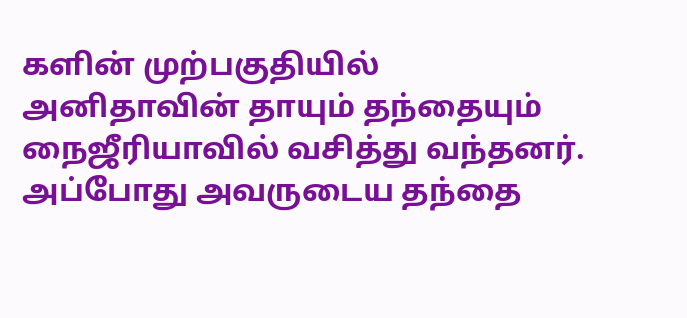களின் முற்பகுதியில் அனிதாவின் தாயும் தந்தையும் நைஜீரியாவில் வசித்து வந்தனர். அப்போது அவருடைய தந்தை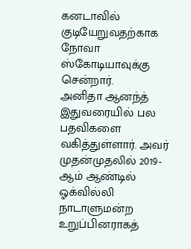கனடாவில் குடியேறுவதற்காக நோவா ஸ்கோடியாவுக்கு சென்றார்.
அனிதா ஆனந்த் இதுவரையில் பல பதவிகளை வகித்துள்ளார். அவர் முதன்முதலில் 2019-ஆம் ஆண்டில் ஓக்வில்லி நாடாளுமன்ற உறுப்பினராகத்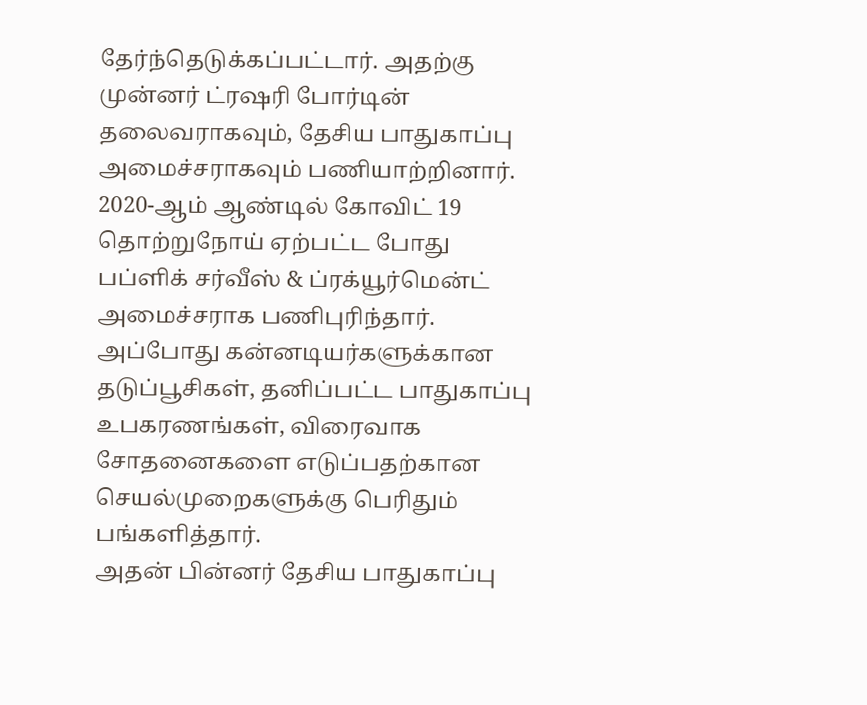தேர்ந்தெடுக்கப்பட்டார். அதற்கு முன்னர் ட்ரஷரி போர்டின் தலைவராகவும், தேசிய பாதுகாப்பு அமைச்சராகவும் பணியாற்றினார். 2020-ஆம் ஆண்டில் கோவிட் 19 தொற்றுநோய் ஏற்பட்ட போது பப்ளிக் சர்வீஸ் & ப்ரக்யூர்மென்ட் அமைச்சராக பணிபுரிந்தார். அப்போது கன்னடியர்களுக்கான தடுப்பூசிகள், தனிப்பட்ட பாதுகாப்பு உபகரணங்கள், விரைவாக சோதனைகளை எடுப்பதற்கான செயல்முறைகளுக்கு பெரிதும் பங்களித்தார்.
அதன் பின்னர் தேசிய பாதுகாப்பு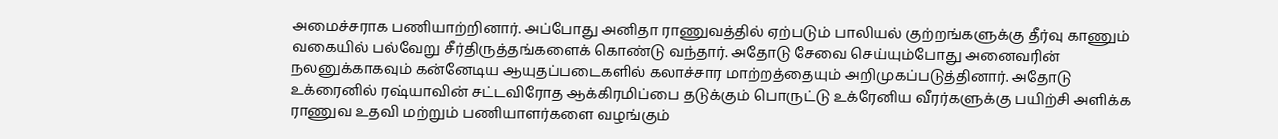அமைச்சராக பணியாற்றினார். அப்போது அனிதா ராணுவத்தில் ஏற்படும் பாலியல் குற்றங்களுக்கு தீர்வு காணும் வகையில் பல்வேறு சீர்திருத்தங்களைக் கொண்டு வந்தார். அதோடு சேவை செய்யும்போது அனைவரின் நலனுக்காகவும் கன்னேடிய ஆயுதப்படைகளில் கலாச்சார மாற்றத்தையும் அறிமுகப்படுத்தினார். அதோடு உக்ரைனில் ரஷ்யாவின் சட்டவிரோத ஆக்கிரமிப்பை தடுக்கும் பொருட்டு உக்ரேனிய வீரர்களுக்கு பயிற்சி அளிக்க ராணுவ உதவி மற்றும் பணியாளர்களை வழங்கும்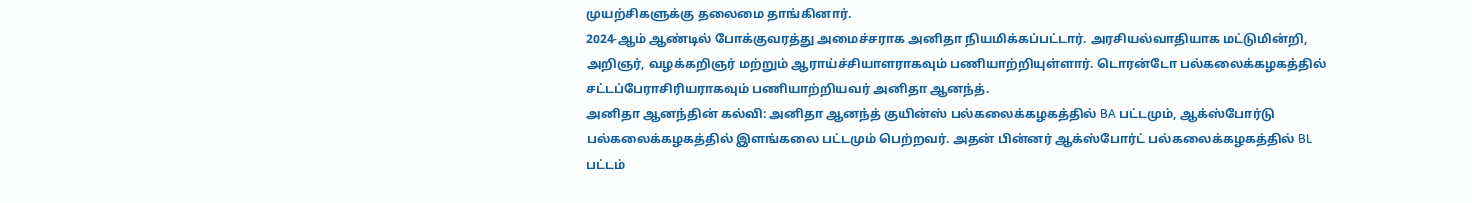முயற்சிகளுக்கு தலைமை தாங்கினார்.
2024-ஆம் ஆண்டில் போக்குவரத்து அமைச்சராக அனிதா நியமிக்கப்பட்டார். அரசியல்வாதியாக மட்டுமின்றி, அறிஞர், வழக்கறிஞர் மற்றும் ஆராய்ச்சியாளராகவும் பணியாற்றியுள்ளார். டொரன்டோ பல்கலைக்கழகத்தில் சட்டப்பேராசிரியராகவும் பணியாற்றியவர் அனிதா ஆனந்த்.
அனிதா ஆனந்தின் கல்வி: அனிதா ஆனந்த் குயின்ஸ் பல்கலைக்கழகத்தில் BA பட்டமும், ஆக்ஸ்போர்டு பல்கலைக்கழகத்தில் இளங்கலை பட்டமும் பெற்றவர். அதன் பின்னர் ஆக்ஸ்போர்ட் பல்கலைக்கழகத்தில் BL பட்டம்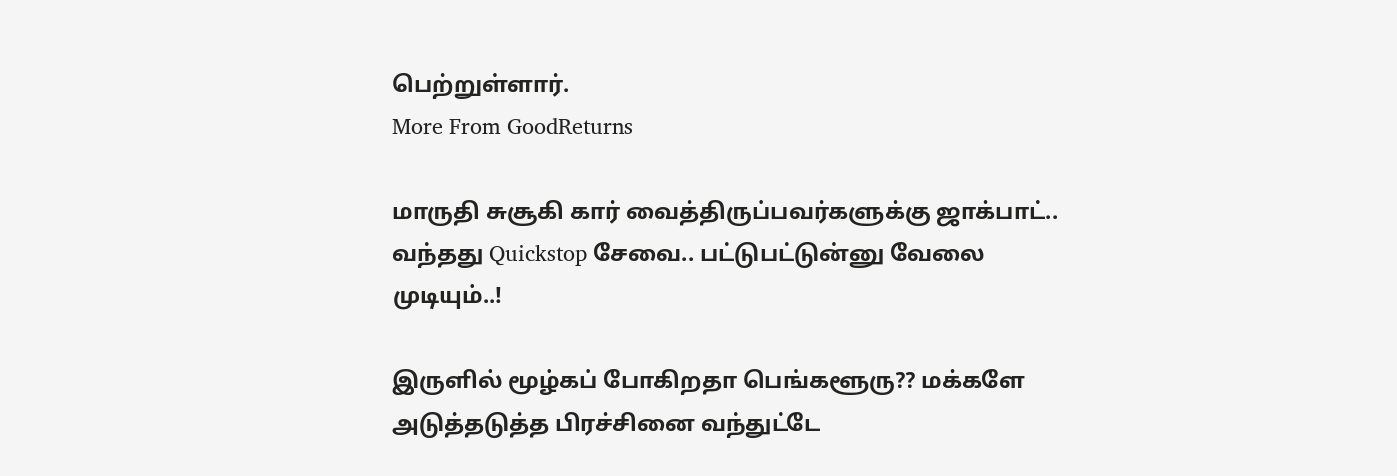பெற்றுள்ளார்.
More From GoodReturns

மாருதி சுசூகி கார் வைத்திருப்பவர்களுக்கு ஜாக்பாட்.. வந்தது Quickstop சேவை.. பட்டுபட்டுன்னு வேலை முடியும்..!

இருளில் மூழ்கப் போகிறதா பெங்களூரு?? மக்களே அடுத்தடுத்த பிரச்சினை வந்துட்டே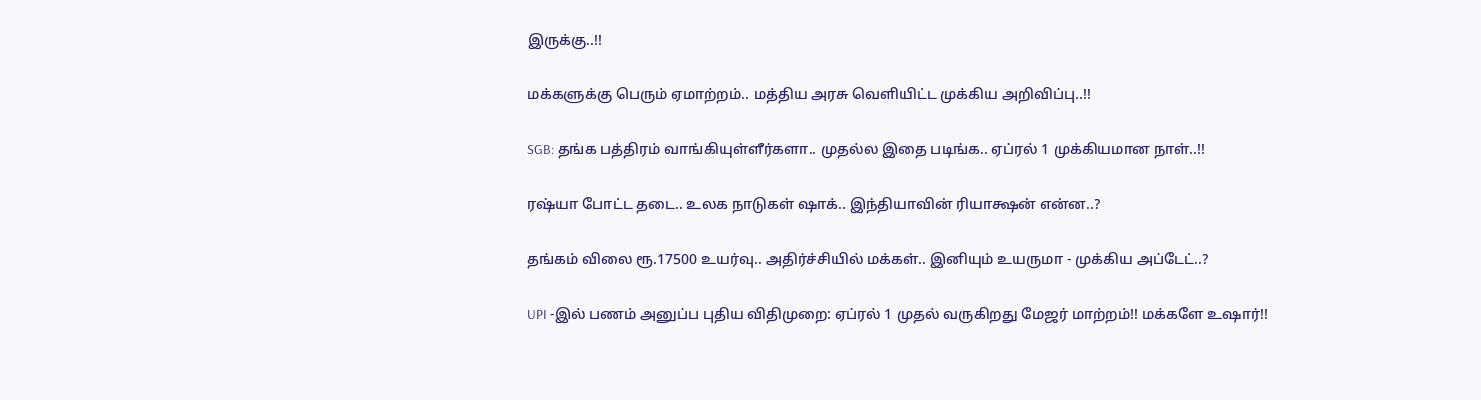இருக்கு..!!

மக்களுக்கு பெரும் ஏமாற்றம்.. மத்திய அரசு வெளியிட்ட முக்கிய அறிவிப்பு..!!

SGB: தங்க பத்திரம் வாங்கியுள்ளீர்களா.. முதல்ல இதை படிங்க.. ஏப்ரல் 1 முக்கியமான நாள்..!!

ரஷ்யா போட்ட தடை.. உலக நாடுகள் ஷாக்.. இந்தியாவின் ரியாக்ஷன் என்ன..?

தங்கம் விலை ரூ.17500 உயர்வு.. அதிர்ச்சியில் மக்கள்.. இனியும் உயருமா - முக்கிய அப்டேட்..?

UPI -இல் பணம் அனுப்ப புதிய விதிமுறை: ஏப்ரல் 1 முதல் வருகிறது மேஜர் மாற்றம்!! மக்களே உஷார்!!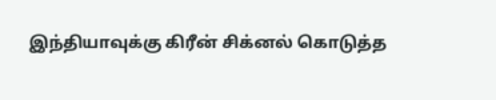இந்தியாவுக்கு கிரீன் சிக்னல் கொடுத்த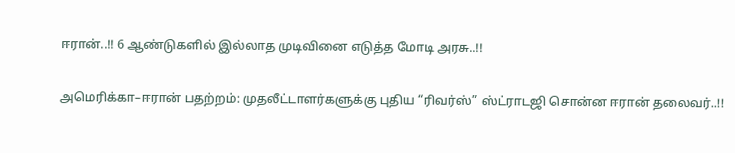ஈரான்..!! 6 ஆண்டுகளில் இல்லாத முடிவினை எடுத்த மோடி அரசு..!!

அமெரிக்கா–ஈரான் பதற்றம்: முதலீட்டாளர்களுக்கு புதிய “ரிவர்ஸ்” ஸ்ட்ராடஜி சொன்ன ஈரான் தலைவர்..!!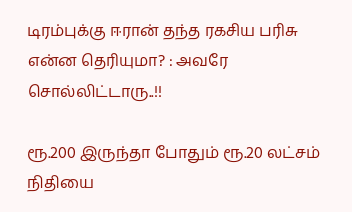டிரம்புக்கு ஈரான் தந்த ரகசிய பரிசு என்ன தெரியுமா? : அவரே சொல்லிட்டாரு..!!

ரூ.200 இருந்தா போதும் ரூ.20 லட்சம் நிதியை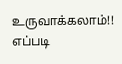உருவாக்கலாம்!! எப்படி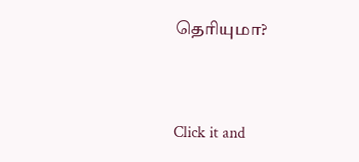தெரியுமா?



Click it and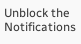Unblock the Notifications